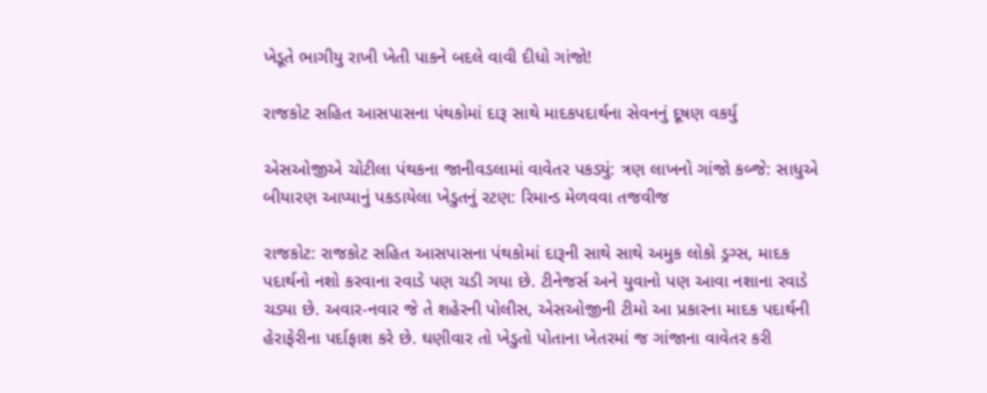ખેડૂતે ભાગીયુ રાખી ખેતી પાકને બદલે વાવી દીધો ગાંજો!

રાજકોટ સહિત આસપાસના પંથકોમાં દારૂ સાથે માદકપદાર્થના સેવનનું દૂષણ વકર્યુ

એસઓજીએ ચોટીલા પંથકના જાનીવડલામાં વાવેતર પકડ્યું: ત્રણ લાખનો ગાંજો કબ્જે: સાધુએ બીયારણ આપ્યાનું પકડાયેલા ખેડુતનું રટણ: રિમાન્ડ મેળવવા તજવીજ

રાજકોટ: રાજકોટ સહિત આસપાસના પંથકોમાં દારૂની સાથે સાથે અમુક લોકો ડ્રગ્સ, માદક પદાર્થનો નશો કરવાના રવાડે પણ ચડી ગયા છે. ટીનેજર્સ અને યુવાનો પણ આવા નશાના રવાડે ચડ્યા છે. અવાર-નવાર જે તે શહેરની પોલીસ, એસઓજીની ટીમો આ પ્રકારના માદક પદાર્થની હેરાફેરીના પર્દાફાશ કરે છે. ઘણીવાર તો ખેડુતો પોતાના ખેતરમાં જ ગાંજાના વાવેતર કરી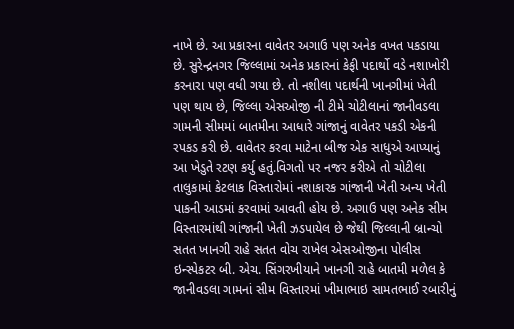નાખે છે. આ પ્રકારના વાવેતર અગાઉ પણ અનેક વખત પકડાયા છે. સુરેન્દ્રનગર જિલ્લામાં અનેક પ્રકારનાં કેફી પદાર્થો વડે નશાખોરી કરનારા પણ વધી ગયા છે. તો નશીલા પદાર્થની ખાનગીમાં ખેતી પણ થાય છે, જિલ્લા એસઓજી ની ટીમે ચોટીલાનાં જાનીવડલા ગામની સીમમાં બાતમીના આધારે ગાંજાનું વાવેતર પકડી એકની રપકડ કરી છે. વાવેતર કરવા માટેના બીજ એક સાધુએ આપ્યાનું આ ખેડુતે રટણ કર્યુ હતું.વિગતો પર નજર કરીએ તો ચોટીલા તાલુકામાં કેટલાક વિસ્તારોમાં નશાકારક ગાંજાની ખેતી અન્ય ખેતી પાકની આડમાં કરવામાં આવતી હોય છે. અગાઉ પણ અનેક સીમ વિસ્તારમાંથી ગાંજાની ખેતી ઝડપાયેલ છે જેથી જિલ્લાની બ્રાન્ચો સતત ખાનગી રાહે સતત વોચ રાખેલ એસઓજીના પોલીસ ઇન્સ્પેકટર બી. એચ. સિંગરખીયાને ખાનગી રાહે બાતમી મળેલ કે જાનીવડલા ગામનાં સીમ વિસ્તારમાં ખીમાભાઇ સામતભાઈ રબારીનું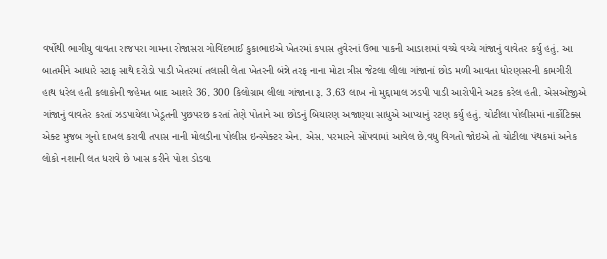વર્ષોથી ભાગીયુ વાવતા રાજપરા ગામના રોજાસરા ગોવિંદભાઈ કુકાભાઇએ ખેતરમાં કપાસ તુવેરનાં ઉભા પાકની આડાશમાં વચ્ચે વચ્ચે ગાંજાનું વાવેતર કર્યુ હતું. આ બાતમીને આધારે સ્ટાફ સાથે દરોડો પાડી ખેતરમાં તલાસી લેતા ખેતરની બંન્ને તરફ નાના મોટા ત્રીસ જેટલા લીલા ગાંજાનાં છોડ મળી આવતા ધોરણસરની કામગીરી હાથ ધરેલ હતી કલાકોની જહેમત બાદ આશરે 36. 300 કિલોગ્રામ લીલા ગાંજાના રૂ. 3.63 લાખ નો મુદ્દામાલ ઝડપી પાડી આરોપીને અટક કરેલ હતી. એસઓજીએ ગાંજાનું વાવતેર કરતાં ઝડપાયેલા ખેડૂતની પુછપરછ કરતાં તેણે પોતાને આ છોડનું બિયારણ અજાણ્યા સાધુએ આપ્યાનું રટણ કર્યુ હતું. ચોટીલા પોલીસમાં નાર્કોટિક્સ એક્ટ મુજબ ગુનો દાખલ કરાવી તપાસ નાની મોલડીના પોલીસ ઇન્સ્પેક્ટર એન. એસ. પરમારને સોંપવામાં આવેલ છે.વધુ વિગતો જોઇએ તો ચોટીલા પંથકમાં અનેક લોકો નશાની લત ધરાવે છે ખાસ કરીને પોશ ડોડવા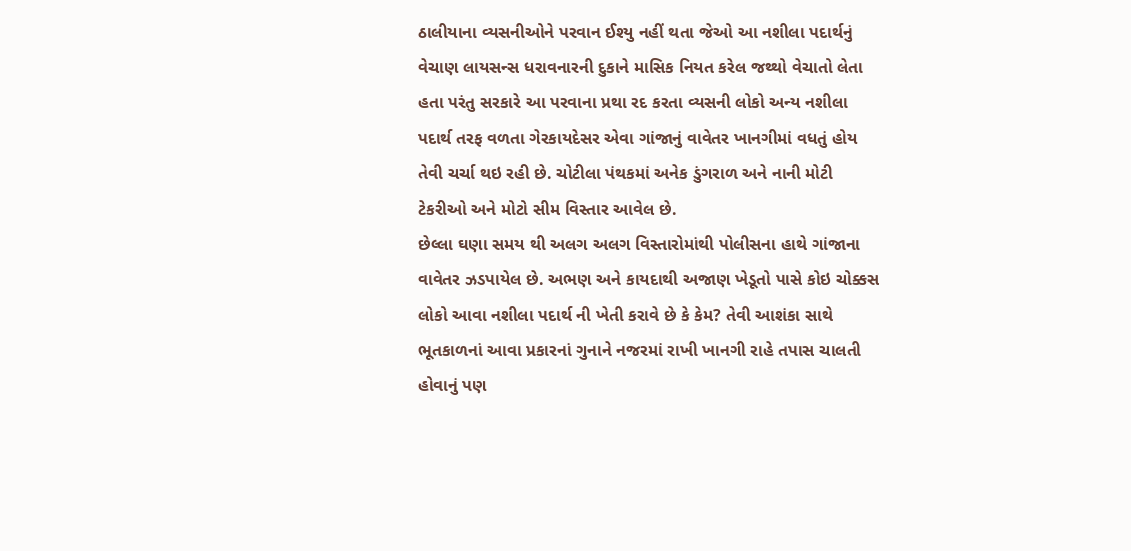ઠાલીયાના વ્યસનીઓને પરવાન ઈશ્યુ નહીં થતા જેઓ આ નશીલા પદાર્થનું વેચાણ લાયસન્સ ધરાવનારની દુકાને માસિક નિયત કરેલ જથ્થો વેચાતો લેતા હતા પરંતુ સરકારે આ પરવાના પ્રથા રદ કરતા વ્યસની લોકો અન્ય નશીલા પદાર્થ તરફ વળતા ગેરકાયદેસર એવા ગાંજાનું વાવેતર ખાનગીમાં વધતું હોય તેવી ચર્ચા થઇ રહી છે. ચોટીલા પંથકમાં અનેક ડુંગરાળ અને નાની મોટી ટેકરીઓ અને મોટો સીમ વિસ્તાર આવેલ છે.
છેલ્લા ઘણા સમય થી અલગ અલગ વિસ્તારોમાંથી પોલીસના હાથે ગાંજાના વાવેતર ઝડપાયેલ છે. અભણ અને કાયદાથી અજાણ ખેડૂતો પાસે કોઇ ચોક્કસ લોકો આવા નશીલા પદાર્થ ની ખેતી કરાવે છે કે કેમ? તેવી આશંકા સાથે ભૂતકાળનાં આવા પ્રકારનાં ગુનાને નજરમાં રાખી ખાનગી રાહે તપાસ ચાલતી હોવાનું પણ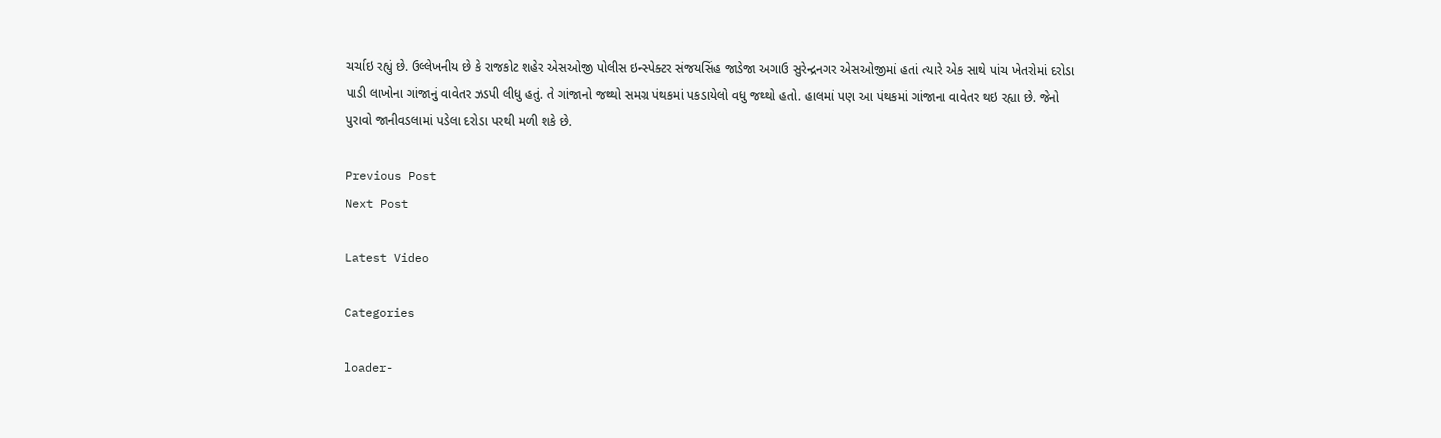ચર્ચાઇ રહ્યું છે. ઉલ્લેખનીય છે કે રાજકોટ શહેર એસઓજી પોલીસ ઇન્સ્પેક્ટર સંજયસિંહ જાડેજા અગાઉ સુરેન્દ્રનગર એસઓજીમાં હતાં ત્યારે એક સાથે પાંચ ખેતરોમાં દરોડા પાડી લાખોના ગાંજાનું વાવેતર ઝડપી લીધુ હતું. તે ગાંજાનો જથ્થો સમગ્ર પંથકમાં પકડાયેલો વધુ જથ્થો હતો. હાલમાં પણ આ પંથકમાં ગાંજાના વાવેતર થઇ રહ્યા છે. જેનો પુરાવો જાનીવડલામાં પડેલા દરોડા પરથી મળી શકે છે.

Previous Post
Next Post

Latest Video

Categories

loader-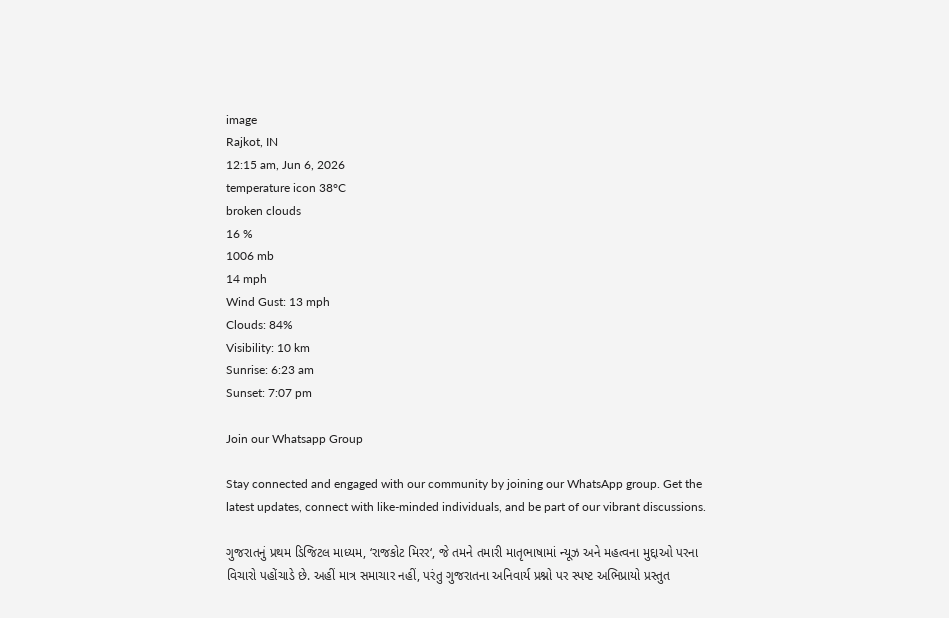image
Rajkot, IN
12:15 am, Jun 6, 2026
temperature icon 38°C
broken clouds
16 %
1006 mb
14 mph
Wind Gust: 13 mph
Clouds: 84%
Visibility: 10 km
Sunrise: 6:23 am
Sunset: 7:07 pm

Join our Whatsapp Group

Stay connected and engaged with our community by joining our WhatsApp group. Get the latest updates, connect with like-minded individuals, and be part of our vibrant discussions.

ગુજરાતનું પ્રથમ ડિજિટલ માધ્યમ, ‘રાજકોટ મિરર‘, જે તમને તમારી માતૃભાષામાં ન્યૂઝ અને મહત્વના મુદ્દાઓ પરના વિચારો પહોંચાડે છે. અહીં માત્ર સમાચાર નહીં, પરંતુ ગુજરાતના અનિવાર્ય પ્રશ્નો પર સ્પષ્ટ અભિપ્રાયો પ્રસ્તુત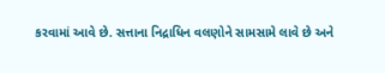કરવામાં આવે છે. સત્તાના નિદ્રાધિન વલણોને સામસામે લાવે છે અને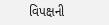વિપક્ષની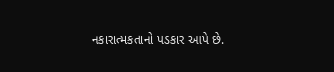નકારાત્મકતાનો પડકાર આપે છે.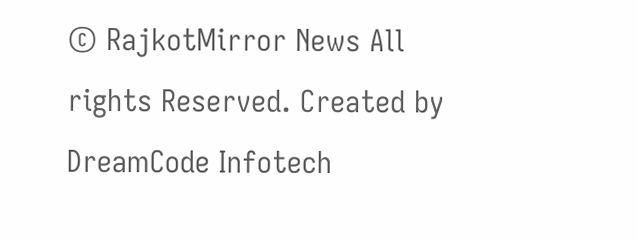© RajkotMirror News All rights Reserved. Created by DreamCode Infotech